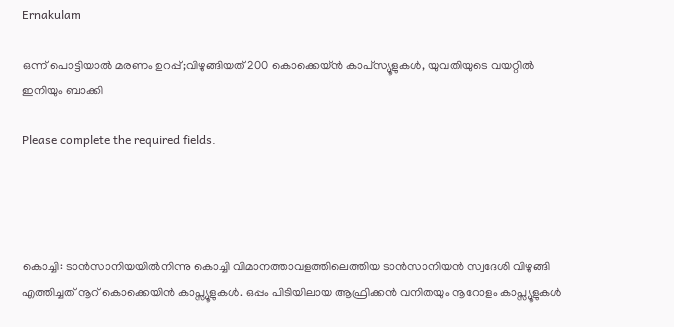Ernakulam

ഒന്ന് പൊട്ടിയാൽ മരണം ഉറപ്പ്;വിഴുങ്ങിയത് 200 കൊക്കെയ്ൻ കാപ്‌സ്യൂളുകൾ, യുവതിയുടെ വയറ്റിൽ ഇനിയും ബാക്കി

Please complete the required fields.




കൊച്ചി: ടാന്‍സാനിയയില്‍നിന്നു കൊച്ചി വിമാനത്താവളത്തിലെത്തിയ ടാന്‍സാനിയന്‍ സ്വദേശി വിഴുങ്ങി എത്തിച്ചത് നൂറ് കൊക്കെയിന്‍ കാപ്സ്യൂളുകള്‍. ഒപ്പം പിടിയിലായ ആഫ്രിക്കന്‍ വനിതയും നൂറോളം കാപ്സ്യൂളുകള്‍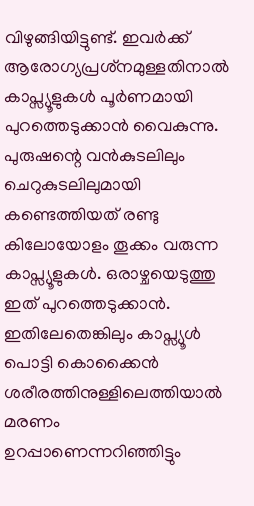വിഴുങ്ങിയിട്ടുണ്ട്. ഇവര്‍ക്ക് ആരോഗ്യപ്രശ്‌നമുള്ളതിനാല്‍ കാപ്സ്യൂളുകള്‍ പൂര്‍ണമായി പുറത്തെടുക്കാന്‍ വൈകുന്നു. പുരുഷന്റെ വന്‍കുടലിലും ചെറുകുടലിലുമായി കണ്ടെത്തിയത് രണ്ടു കിലോയോളം തൂക്കം വരുന്ന കാപ്സ്യൂളുകള്‍. ഒരാഴ്ചയെടുത്തു ഇത് പുറത്തെടുക്കാന്‍. ഇതിലേതെങ്കിലും കാപ്സ്യൂള്‍ പൊട്ടി കൊക്കൈന്‍ ശരീരത്തിനുള്ളിലെത്തിയാല്‍ മരണം ഉറപ്പാണെന്നറിഞ്ഞിട്ടും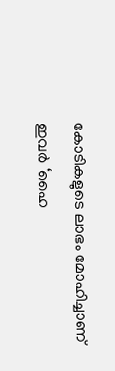കോടികളുടെ ലാഭം മോഹിച്ചാണ് ഇവര്‍ ‘ഹൈ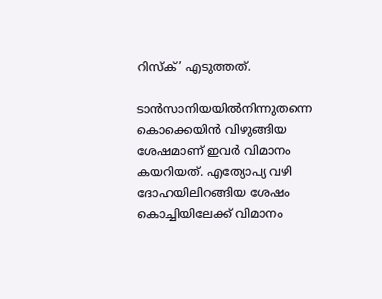റിസ്‌ക്’ എടുത്തത്.

ടാന്‍സാനിയയില്‍നിന്നുതന്നെ കൊക്കെയിന്‍ വിഴുങ്ങിയ ശേഷമാണ് ഇവര്‍ വിമാനം കയറിയത്. എത്യോപ്യ വഴി ദോഹയിലിറങ്ങിയ ശേഷം കൊച്ചിയിലേക്ക് വിമാനം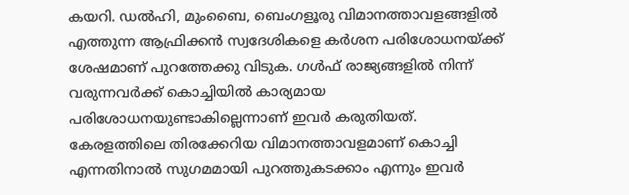കയറി. ഡല്‍ഹി, മുംബൈ, ബെംഗളൂരു വിമാനത്താവളങ്ങളില്‍ എത്തുന്ന ആഫ്രിക്കന്‍ സ്വദേശികളെ കര്‍ശന പരിശോധനയ്ക്ക് ശേഷമാണ് പുറത്തേക്കു വിടുക. ഗള്‍ഫ് രാജ്യങ്ങളില്‍ നിന്ന് വരുന്നവര്‍ക്ക് കൊച്ചിയില്‍ കാര്യമായ പരിശോധനയുണ്ടാകില്ലെന്നാണ് ഇവര്‍ കരുതിയത്. കേരളത്തിലെ തിരക്കേറിയ വിമാനത്താവളമാണ് കൊച്ചി എന്നതിനാല്‍ സുഗമമായി പുറത്തുകടക്കാം എന്നും ഇവര്‍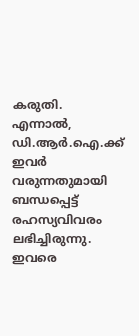കരുതി. എന്നാല്‍, ഡി.ആര്‍.ഐ.ക്ക് ഇവര്‍ വരുന്നതുമായി ബന്ധപ്പെട്ട് രഹസ്യവിവരം ലഭിച്ചിരുന്നു. ഇവരെ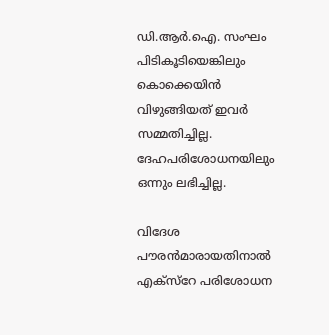ഡി.ആര്‍.ഐ. സംഘം പിടികൂടിയെങ്കിലും കൊക്കെയിന്‍ വിഴുങ്ങിയത് ഇവര്‍ സമ്മതിച്ചില്ല. ദേഹപരിശോധനയിലും ഒന്നും ലഭിച്ചില്ല.

വിദേശ പൗരന്‍മാരായതിനാല്‍ എക്‌സ്റേ പരിശോധന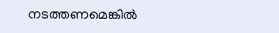നടത്തണമെങ്കില്‍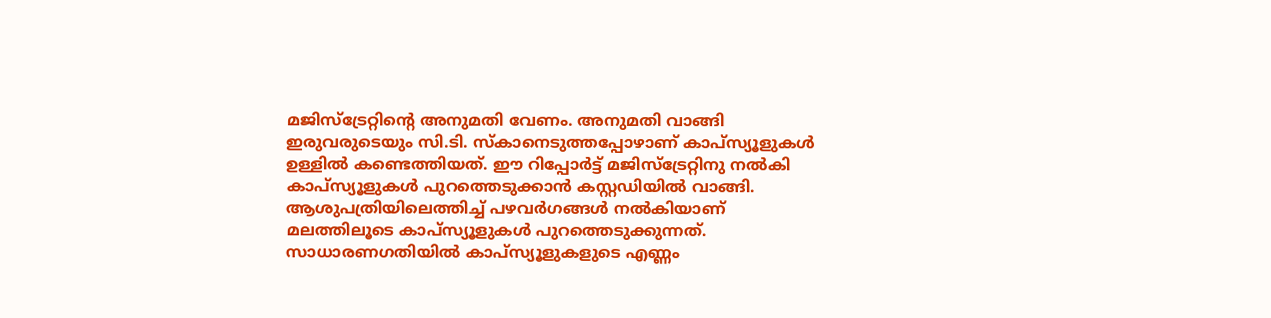മജിസ്ട്രേറ്റിന്റെ അനുമതി വേണം. അനുമതി വാങ്ങി ഇരുവരുടെയും സി.ടി. സ്‌കാനെടുത്തപ്പോഴാണ് കാപ്സ്യൂളുകള്‍ ഉള്ളില്‍ കണ്ടെത്തിയത്. ഈ റിപ്പോര്‍ട്ട് മജിസ്ട്രേറ്റിനു നല്‍കി കാപ്സ്യൂളുകള്‍ പുറത്തെടുക്കാന്‍ കസ്റ്റഡിയില്‍ വാങ്ങി. ആശുപത്രിയിലെത്തിച്ച് പഴവര്‍ഗങ്ങള്‍ നല്‍കിയാണ് മലത്തിലൂടെ കാപ്സ്യൂളുകള്‍ പുറത്തെടുക്കുന്നത്. സാധാരണഗതിയില്‍ കാപ്സ്യൂളുകളുടെ എണ്ണം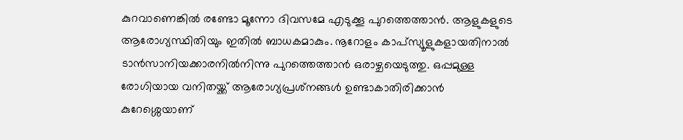കുറവാണെങ്കില്‍ രണ്ടോ മൂന്നോ ദിവസമേ എടുക്കൂ പുറത്തെത്താന്‍. ആളുകളുടെ ആരോഗ്യസ്ഥിതിയും ഇതില്‍ ബാധകമാകും. നൂറോളം കാപ്സ്യൂളുകളായതിനാല്‍ ടാന്‍സാനിയക്കാരനില്‍നിന്നു പുറത്തെത്താന്‍ ഒരാഴ്ചയെടുത്തു. ഒപ്പമുള്ള രോഗിയായ വനിതയ്ക്ക് ആരോഗ്യപ്രശ്‌നങ്ങള്‍ ഉണ്ടാകാതിരിക്കാന്‍ കുറേശ്ശെയാണ്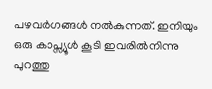പഴവര്‍ഗങ്ങള്‍ നല്‍കുന്നത്. ഇനിയും ഒരു കാപ്സ്യൂള്‍ കൂടി ഇവരില്‍നിന്നു പുറത്തു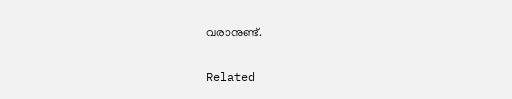വരാനുണ്ട്.

Related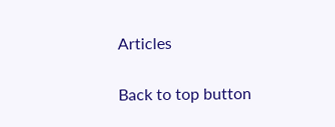Articles

Back to top button